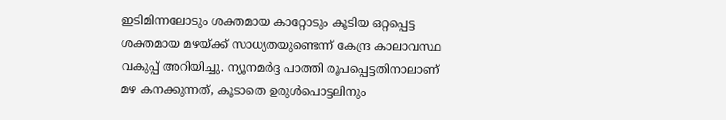ഇടിമിന്നലോടും ശക്തമായ കാറ്റോടും കൂടിയ ഒറ്റപ്പെട്ട ശക്തമായ മഴയ്ക്ക് സാധ്യതയുണ്ടെന്ന് കേന്ദ്ര കാലാവസ്ഥ വകുപ്പ് അറിയിച്ചു. ന്യൂനമർദ്ദ പാത്തി രൂപപ്പെട്ടതിനാലാണ് മഴ കനക്കുന്നത്, കൂടാതെ ഉരുൾപൊട്ടലിനും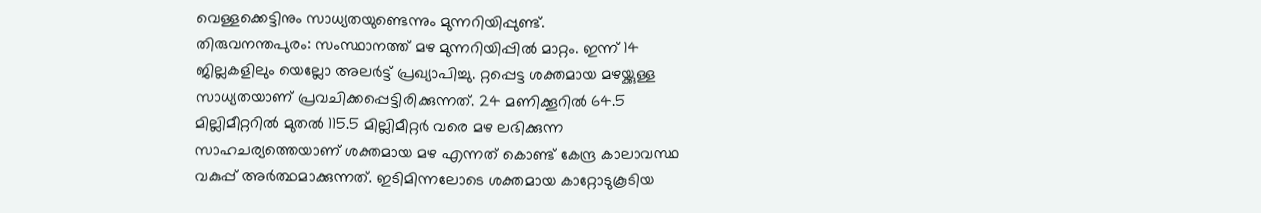വെള്ളക്കെട്ടിനും സാധ്യതയുണ്ടെന്നും മുന്നറിയിപ്പുണ്ട്.
തിരുവനന്തപുരം: സംസ്ഥാനത്ത് മഴ മുന്നറിയിപ്പിൽ മാറ്റം. ഇന്ന് 14 ജില്ലകളിലും യെല്ലോ അലർട്ട് പ്രഖ്യാപിച്ചു. റ്റപ്പെട്ട ശക്തമായ മഴയ്ക്കുള്ള സാധ്യതയാണ് പ്രവചിക്കപ്പെട്ടിരിക്കുന്നത്. 24 മണിക്കൂറിൽ 64.5 മില്ലിമീറ്ററിൽ മുതൽ 115.5 മില്ലിമീറ്റർ വരെ മഴ ലഭിക്കുന്ന സാഹചര്യത്തെയാണ് ശക്തമായ മഴ എന്നത് കൊണ്ട് കേന്ദ്ര കാലാവസ്ഥ വകുപ്പ് അർത്ഥമാക്കുന്നത്. ഇടിമിന്നലോടെ ശക്തമായ കാറ്റോടുകൂടിയ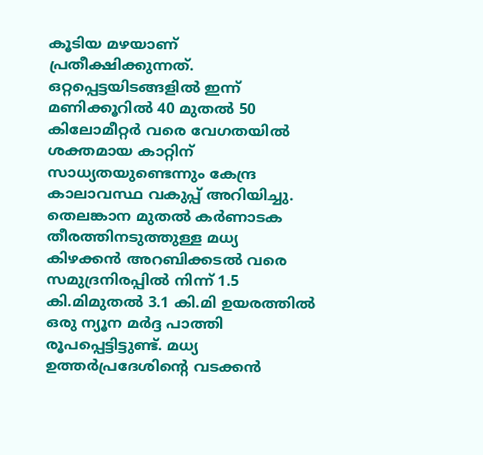കൂടിയ മഴയാണ് പ്രതീക്ഷിക്കുന്നത്. ഒറ്റപ്പെട്ടയിടങ്ങളിൽ ഇന്ന് മണിക്കൂറിൽ 40 മുതൽ 50 കിലോമീറ്റർ വരെ വേഗതയിൽ ശക്തമായ കാറ്റിന് സാധ്യതയുണ്ടെന്നും കേന്ദ്ര കാലാവസ്ഥ വകുപ്പ് അറിയിച്ചു.
തെലങ്കാന മുതൽ കർണാടക തീരത്തിനടുത്തുള്ള മധ്യ കിഴക്കൻ അറബിക്കടൽ വരെ സമുദ്രനിരപ്പിൽ നിന്ന് 1.5 കി.മിമുതൽ 3.1 കി.മി ഉയരത്തിൽ ഒരു ന്യൂന മർദ്ദ പാത്തി രൂപപ്പെട്ടിട്ടുണ്ട്. മധ്യ ഉത്തർപ്രദേശിന്റെ വടക്കൻ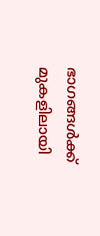ഭാഗങ്ങൾക്ക് മുകളിലായി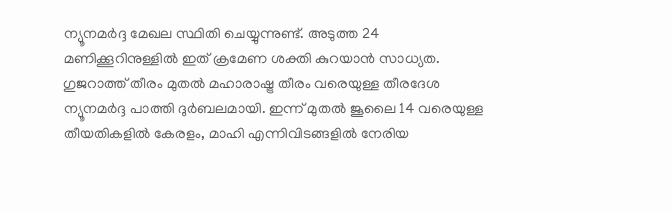ന്യൂനമർദ്ദ മേഖല സ്ഥിതി ചെയ്യുന്നുണ്ട്. അടുത്ത 24 മണിക്കൂറിനുള്ളിൽ ഇത് ക്രമേണ ശക്തി കുറയാൻ സാധ്യത. ഗുജറാത്ത് തീരം മുതൽ മഹാരാഷ്ട്ര തീരം വരെയുള്ള തീരദേശ ന്യൂനമർദ്ദ പാത്തി ദുർബലമായി. ഇന്ന് മുതൽ ജൂലൈ 14 വരെയുള്ള തീയതികളിൽ കേരളം, മാഹി എന്നിവിടങ്ങളിൽ നേരിയ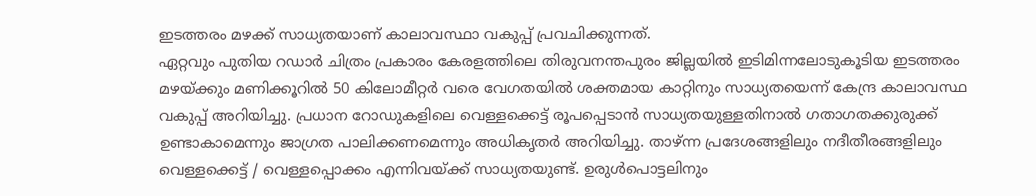ഇടത്തരം മഴക്ക് സാധ്യതയാണ് കാലാവസ്ഥാ വകുപ്പ് പ്രവചിക്കുന്നത്.
ഏറ്റവും പുതിയ റഡാർ ചിത്രം പ്രകാരം കേരളത്തിലെ തിരുവനന്തപുരം ജില്ലയിൽ ഇടിമിന്നലോടുകൂടിയ ഇടത്തരം മഴയ്ക്കും മണിക്കൂറിൽ 50 കിലോമീറ്റർ വരെ വേഗതയിൽ ശക്തമായ കാറ്റിനും സാധ്യതയെന്ന് കേന്ദ്ര കാലാവസ്ഥ വകുപ്പ് അറിയിച്ചു. പ്രധാന റോഡുകളിലെ വെള്ളക്കെട്ട് രൂപപ്പെടാൻ സാധ്യതയുള്ളതിനാൽ ഗതാഗതക്കുരുക്ക് ഉണ്ടാകാമെന്നും ജാഗ്രത പാലിക്കണമെന്നും അധികൃതർ അറിയിച്ചു. താഴ്ന്ന പ്രദേശങ്ങളിലും നദീതീരങ്ങളിലും വെള്ളക്കെട്ട് / വെള്ളപ്പൊക്കം എന്നിവയ്ക്ക് സാധ്യതയുണ്ട്. ഉരുൾപൊട്ടലിനും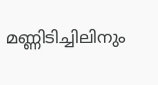മണ്ണിടിച്ചിലിനും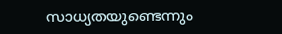സാധ്യതയുണ്ടെന്നും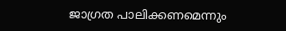ജാഗ്രത പാലിക്കണമെന്നും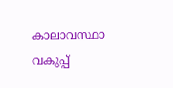കാലാവസ്ഥാ വകുപ്പ്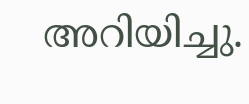അറിയിച്ചു.